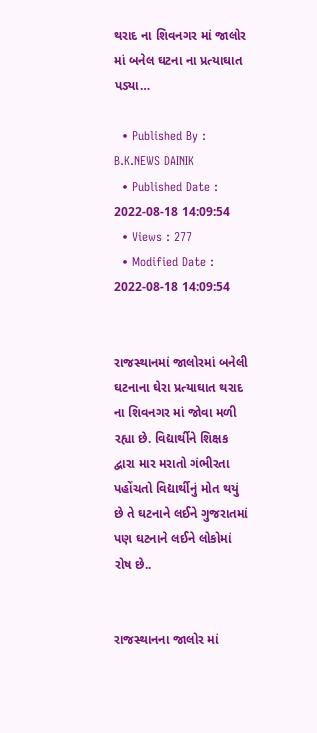થરાદ ના શિવનગર માં જાલોર માં બનેલ ઘટના ના પ્રત્યાઘાત પડ્યા…

  • Published By : B.K.NEWS DAINIK
  • Published Date : 2022-08-18 14:09:54
  • Views : 277
  • Modified Date : 2022-08-18 14:09:54


રાજસ્થાનમાં જાલોરમાં બનેલી ઘટનાના ઘેરા પ્રત્યાઘાત થરાદ ના શિવનગર માં જોવા મળી રહ્યા છે. વિદ્યાર્થીને શિક્ષક દ્વારા માર મરાતો ગંભીરતા પહોંચતો વિદ્યાર્થીનું મોત થયું છે તે ઘટનાને લઈને ગુજરાતમાં પણ ઘટનાને લઈને લોકોમાં રોષ છે..


રાજસ્થાનના જાલોર માં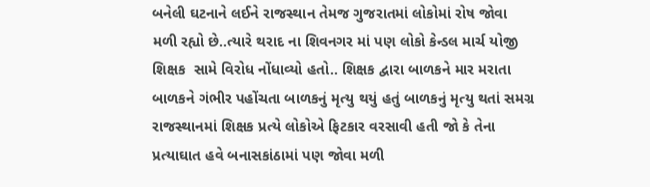બનેલી ઘટનાને લઈને રાજસ્થાન તેમજ ગુજરાતમાં લોકોમાં રોષ જોવા મળી રહ્યો છે..ત્યારે થરાદ ના શિવનગર માં પણ લોકો કેન્ડલ માર્ચ યોજી શિક્ષક  સામે વિરોધ નોંધાવ્યો હતો.. શિક્ષક દ્વારા બાળકને માર મરાતા બાળકને ગંભીર પહોંચતા બાળકનું મૃત્યુ થયું હતું બાળકનું મૃત્યુ થતાં સમગ્ર રાજસ્થાનમાં શિક્ષક પ્રત્યે લોકોએ ફિટકાર વરસાવી હતી જો કે તેના પ્રત્યાઘાત હવે બનાસકાંઠામાં પણ જોવા મળી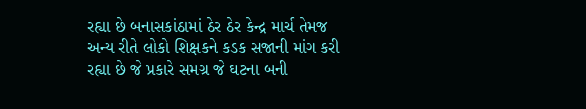રહ્યા છે બનાસકાંઠામાં ઠેર ઠેર કેન્દ્ર માર્ચ તેમજ અન્ય રીતે લોકો શિક્ષકને કડક સજાની માંગ કરી રહ્યા છે જે પ્રકારે સમગ્ર જે ઘટના બની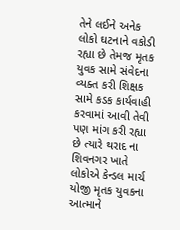તેને લઈને અનેક લોકો ઘટનાને વકોડી રહ્યા છે તેમજ મૃતક યુવક સામે સંવેદના વ્યક્ત કરી શિક્ષક સામે કડક કાર્યવાહી કરવામાં આવી તેવી પણ માંગ કરી રહ્યા છે ત્યારે થરાદ ના શિવનગર ખાતે લોકોએ કેન્ડલ માર્ચ યોજી મૃતક યુવકના આત્માને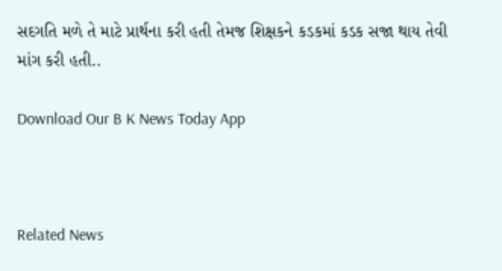સદગતિ મળે તે માટે પ્રાર્થના કરી હતી તેમજ શિક્ષકને કડકમાં કડક સજા થાય તેવી માંગ કરી હતી..

Download Our B K News Today App



Related News